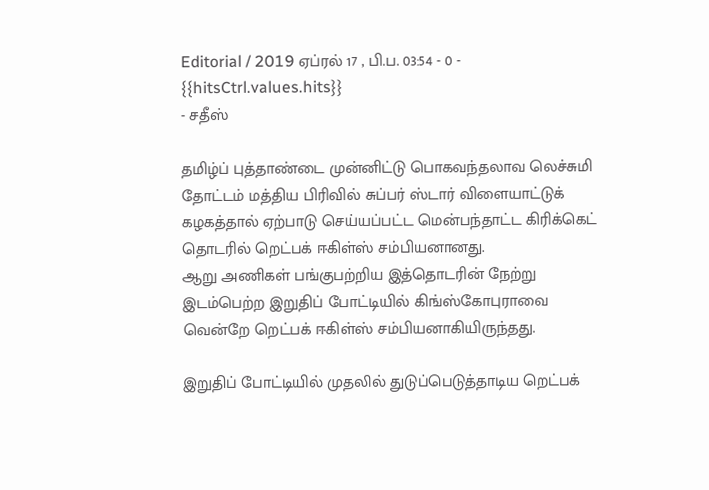Editorial / 2019 ஏப்ரல் 17 , பி.ப. 03:54 - 0 - {{hitsCtrl.values.hits}}
- சதீஸ்

தமிழ்ப் புத்தாண்டை முன்னிட்டு பொகவந்தலாவ லெச்சுமி தோட்டம் மத்திய பிரிவில் சுப்பர் ஸ்டார் விளையாட்டுக் கழகத்தால் ஏற்பாடு செய்யப்பட்ட மென்பந்தாட்ட கிரிக்கெட் தொடரில் றெட்பக் ஈகிள்ஸ் சம்பியனானது.
ஆறு அணிகள் பங்குபற்றிய இத்தொடரின் நேற்று இடம்பெற்ற இறுதிப் போட்டியில் கிங்ஸ்கோபுராவை வென்றே றெட்பக் ஈகிள்ஸ் சம்பியனாகியிருந்தது.

இறுதிப் போட்டியில் முதலில் துடுப்பெடுத்தாடிய றெட்பக்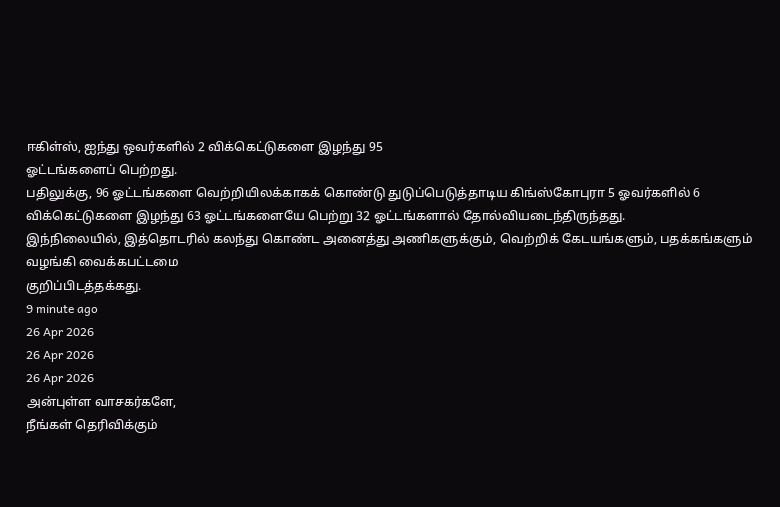ஈகிள்ஸ், ஐந்து ஒவர்களில் 2 விக்கெட்டுகளை இழந்து 95
ஓட்டங்களைப் பெற்றது.
பதிலுக்கு, 96 ஓட்டங்களை வெற்றியிலக்காகக் கொண்டு துடுப்பெடுத்தாடிய கிங்ஸ்கோபுரா 5 ஓவர்களில் 6 விக்கெட்டுகளை இழந்து 63 ஓட்டங்களையே பெற்று 32 ஓட்டங்களால் தோல்வியடைந்திருந்தது.
இந்நிலையில், இத்தொடரில் கலந்து கொண்ட அனைத்து அணிகளுக்கும், வெற்றிக் கேடயங்களும், பதக்கங்களும் வழங்கி வைக்கபட்டமை
குறிப்பிடத்தக்கது.
9 minute ago
26 Apr 2026
26 Apr 2026
26 Apr 2026
அன்புள்ள வாசகர்களே,
நீங்கள் தெரிவிக்கும்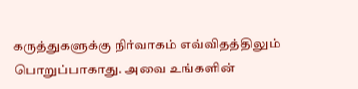கருத்துகளுக்கு நிர்வாகம் எவ்விதத்திலும் பொறுப்பாகாது. அவை உங்களின்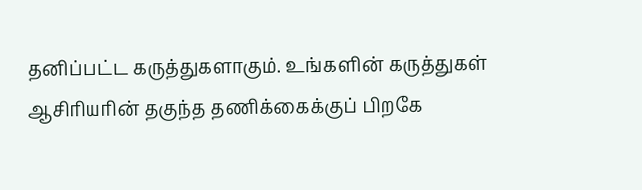தனிப்பட்ட கருத்துகளாகும். உங்களின் கருத்துகள் ஆசிரியரின் தகுந்த தணிக்கைக்குப் பிறகே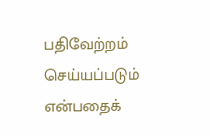பதிவேற்றம் செய்யப்படும் என்பதைக்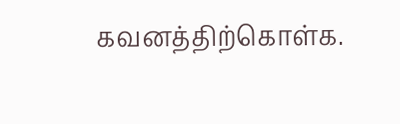கவனத்திற்கொள்க.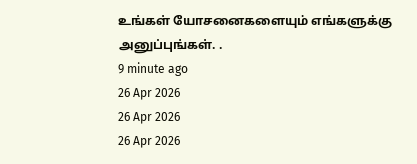உங்கள் யோசனைகளையும் எங்களுக்கு அனுப்புங்கள். .
9 minute ago
26 Apr 2026
26 Apr 2026
26 Apr 2026